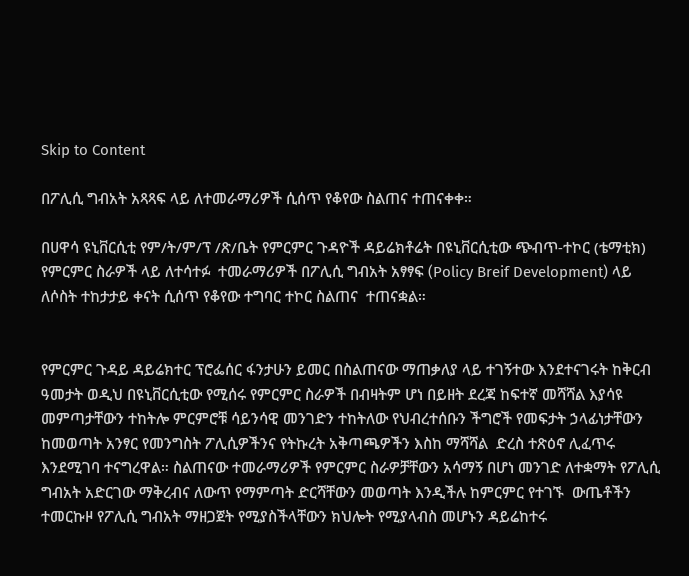Skip to Content

በፖሊሲ ግብአት አጻጻፍ ላይ ለተመራማሪዎች ሲሰጥ የቆየው ስልጠና ተጠናቀቀ።

በሀዋሳ ዩኒቨርሲቲ የም/ት/ም/ፕ /ጽ/ቤት የምርምር ጉዳዮች ዳይሬክቶሬት በዩኒቨርሲቲው ጭብጥ-ተኮር (ቴማቲክ) የምርምር ስራዎች ላይ ለተሳተፉ  ተመራማሪዎች በፖሊሲ ግብአት አፃፃፍ (Policy Breif Development) ላይ ለሶስት ተከታታይ ቀናት ሲሰጥ የቆየው ተግባር ተኮር ስልጠና  ተጠናቋል።


የምርምር ጉዳይ ዳይሬክተር ፕሮፌሰር ፋንታሁን ይመር በስልጠናው ማጠቃለያ ላይ ተገኝተው እንደተናገሩት ከቅርብ ዓመታት ወዲህ በዩኒቨርሲቲው የሚሰሩ የምርምር ስራዎች በብዛትም ሆነ በይዘት ደረጃ ከፍተኛ መሻሻል እያሳዩ መምጣታቸውን ተከትሎ ምርምሮቹ ሳይንሳዊ መንገድን ተከትለው የህብረተሰቡን ችግሮች የመፍታት ኃላፊነታቸውን ከመወጣት አንፃር የመንግስት ፖሊሲዎችንና የትኩረት አቅጣጫዎችን እስከ ማሻሻል  ድረስ ተጽዕኖ ሊፈጥሩ እንደሚገባ ተናግረዋል። ስልጠናው ተመራማሪዎች የምርምር ስራዎቻቸውን አሳማኝ በሆነ መንገድ ለተቋማት የፖሊሲ ግብአት አድርገው ማቅረብና ለውጥ የማምጣት ድርሻቸውን መወጣት እንዲችሉ ከምርምር የተገኙ  ውጤቶችን ተመርኩዞ የፖሊሲ ግብአት ማዘጋጀት የሚያስችላቸውን ክህሎት የሚያላብስ መሆኑን ዳይሬከተሩ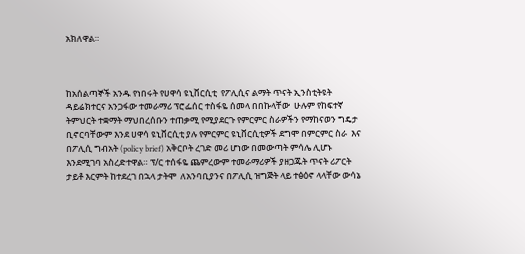አክለዋል።



ከአሰልጣኞች አንዱ የነበሩት የሀዋሳ ዩኒቨርሲቲ  የፖሊሲና ልማት ጥናት ኢንስቲትዩት ዳይሬክተርና አንጋፋው ተመራማሪ ፕሮፌሰር ተስፋዬ ሰመላ በበኩላቸው  ሁሉም የከፍተኛ ትምህርት ተቋማት ማህበረሰቡን ተጠቃሚ የሚያደርጉ የምርምር ስራዎችን የማከናወን ግዴታ ቢኖርባቸውም እንደ ሀዋሳ ዩኒቨርሲቲ ያሉ የምርምር ዩኒቨርሲቲዎች ደግሞ በምርምር ስራ  እና በፖሊሲ ግብአት (policy brief) አቅርቦት ረገድ መሪ ሆነው በመውጣት ምሳሌ ሊሆኑ እንደሚገባ አስረድተዋል። ፕ/ር ተሰፋዬ ጨምረውም ተመራማሪዎች ያዘጋጁት ጥናት ሪፖርት ታይቶ እርምት ከተደረገ በኋላ ታትሞ  ለአንባቢያንና በፖሊሲ ዝግጅት ላይ ተፅዕኖ ላላቸው ውሳኔ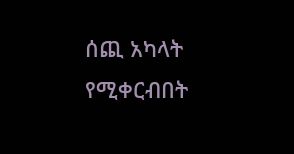ሰጪ አካላት የሚቀርብበት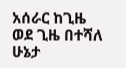አሰራር ከጊዜ ወደ ጊዜ በተሻለ ሁኔታ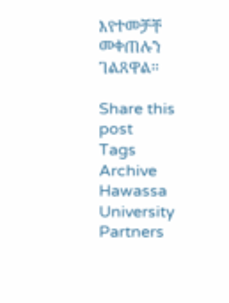እየተመቻቸ መቀጠሉን ገልጸዋል።

Share this post
Tags
Archive
Hawassa University Partners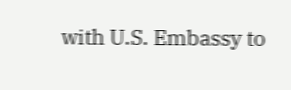with U.S. Embassy to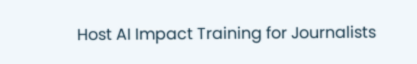Host AI Impact Training for Journalists